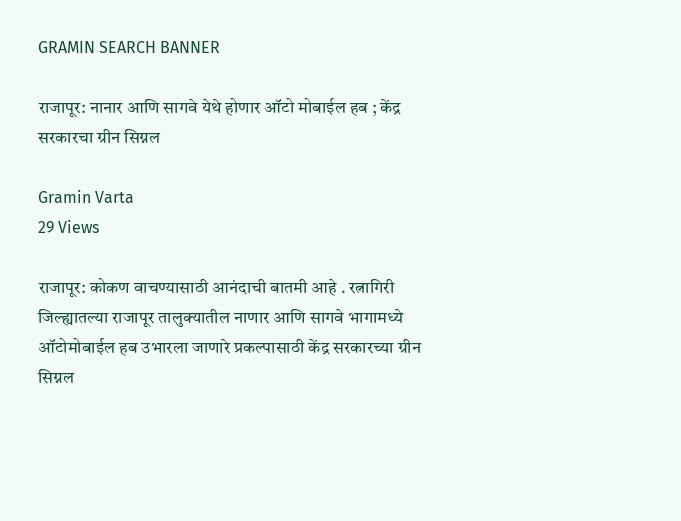GRAMIN SEARCH BANNER

राजापूर: नानार आणि सागवे येथे होणार ऑटो मोबाईल हब ; केंद्र सरकारचा ग्रीन सिग्नल

Gramin Varta
29 Views

राजापूर: कोकण वाचण्यासाठी आनंदाची बातमी आहे . रत्नागिरी जिल्ह्यातल्या राजापूर तालुक्यातील नाणार आणि सागवे भागामध्ये ऑटोमोबाईल हब उभारला जाणारे प्रकल्पासाठी केंद्र सरकारच्या ग्रीन सिग्नल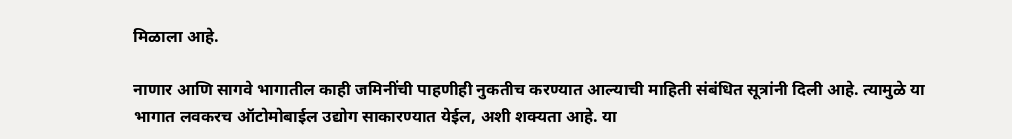मिळाला आहे.

नाणार आणि सागवे भागातील काही जमिनींची पाहणीही नुकतीच करण्यात आल्याची माहिती संबंधित सूत्रांनी दिली आहे. त्यामुळे या भागात लवकरच ऑटोमोबाईल उद्योग साकारण्यात येईल, अशी शक्यता आहे. या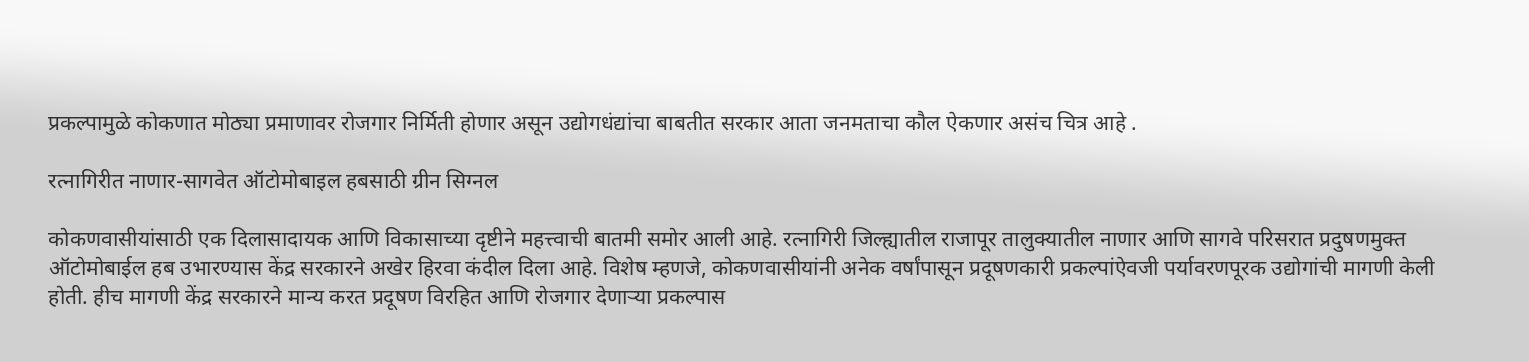प्रकल्पामुळे कोकणात मोठ्या प्रमाणावर रोजगार निर्मिती होणार असून उद्योगधंद्यांचा बाबतीत सरकार आता जनमताचा कौल ऐकणार असंच चित्र आहे .

रत्नागिरीत नाणार-सागवेत ऑटोमोबाइल हबसाठी ग्रीन सिग्नल

कोकणवासीयांसाठी एक दिलासादायक आणि विकासाच्या दृष्टीने महत्त्वाची बातमी समोर आली आहे. रत्नागिरी जिल्ह्यातील राजापूर तालुक्यातील नाणार आणि सागवे परिसरात प्रदुषणमुक्त ऑटोमोबाईल हब उभारण्यास केंद्र सरकारने अखेर हिरवा कंदील दिला आहे. विशेष म्हणजे, कोकणवासीयांनी अनेक वर्षांपासून प्रदूषणकारी प्रकल्पांऐवजी पर्यावरणपूरक उद्योगांची मागणी केली होती. हीच मागणी केंद्र सरकारने मान्य करत प्रदूषण विरहित आणि रोजगार देणाऱ्या प्रकल्पास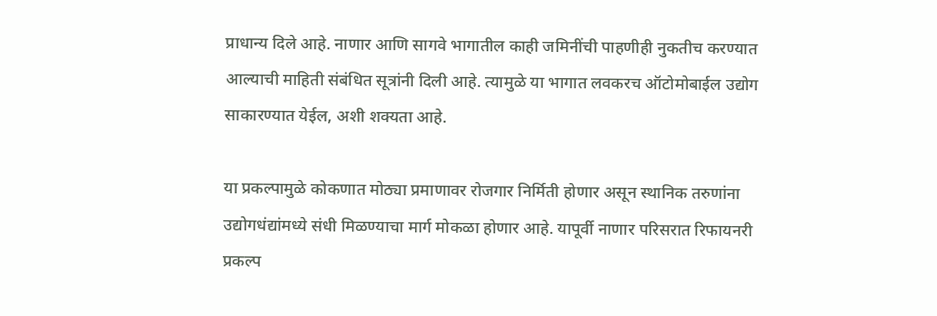प्राधान्य दिले आहे. नाणार आणि सागवे भागातील काही जमिनींची पाहणीही नुकतीच करण्यात आल्याची माहिती संबंधित सूत्रांनी दिली आहे. त्यामुळे या भागात लवकरच ऑटोमोबाईल उद्योग साकारण्यात येईल, अशी शक्यता आहे.

या प्रकल्पामुळे कोकणात मोठ्या प्रमाणावर रोजगार निर्मिती होणार असून स्थानिक तरुणांना उद्योगधंद्यांमध्ये संधी मिळण्याचा मार्ग मोकळा होणार आहे. यापूर्वी नाणार परिसरात रिफायनरी प्रकल्प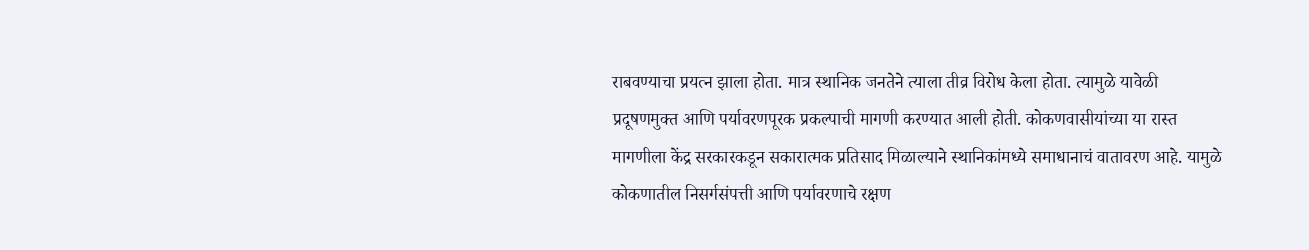राबवण्याचा प्रयत्न झाला होता. मात्र स्थानिक जनतेने त्याला तीव्र विरोध केला होता. त्यामुळे यावेळी प्रदूषणमुक्त आणि पर्यावरणपूरक प्रकल्पाची मागणी करण्यात आली होती. कोकणवासीयांच्या या रास्त मागणीला केंद्र सरकारकडून सकारात्मक प्रतिसाद मिळाल्याने स्थानिकांमध्ये समाधानाचं वातावरण आहे. यामुळे कोकणातील निसर्गसंपत्ती आणि पर्यावरणाचे रक्षण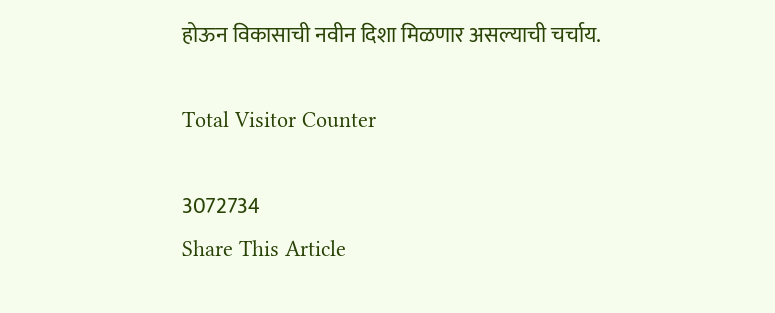होऊन विकासाची नवीन दिशा मिळणार असल्याची चर्चाय.

Total Visitor Counter

3072734
Share This Article